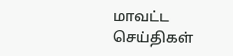மாவட்ட செய்திகள்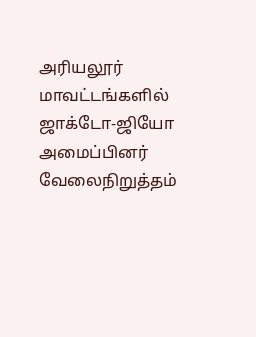அரியலூர் மாவட்டங்களில் ஜாக்டோ-ஜியோ அமைப்பினர் வேலைநிறுத்தம்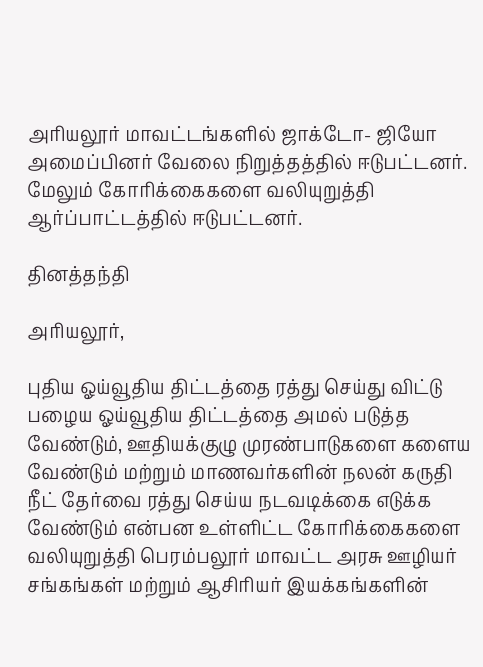அரியலூர் மாவட்டங்களில் ஜாக்டோ- ஜியோ அமைப்பினர் வேலை நிறுத்தத்தில் ஈடுபட்டனர். மேலும் கோரிக்கைகளை வலியுறுத்தி ஆர்ப்பாட்டத்தில் ஈடுபட்டனர்.

தினத்தந்தி

அரியலூர்,

புதிய ஓய்வூதிய திட்டத்தை ரத்து செய்து விட்டு பழைய ஓய்வூதிய திட்டத்தை அமல் படுத்த வேண்டும், ஊதியக்குழு முரண்பாடுகளை களைய வேண்டும் மற்றும் மாணவர்களின் நலன் கருதி நீட் தேர்வை ரத்து செய்ய நடவடிக்கை எடுக்க வேண்டும் என்பன உள்ளிட்ட கோரிக்கைகளை வலியுறுத்தி பெரம்பலூர் மாவட்ட அரசு ஊழியர் சங்கங்கள் மற்றும் ஆசிரியர் இயக்கங்களின்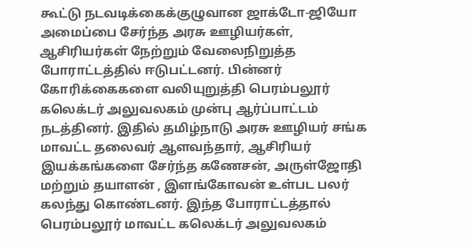கூட்டு நடவடிக்கைக்குழுவான ஜாக்டோ-ஜியோ அமைப்பை சேர்ந்த அரசு ஊழியர்கள், ஆசிரியர்கள் நேற்றும் வேலைநிறுத்த போராட்டத்தில் ஈடுபட்டனர். பின்னர் கோரிக்கைகளை வலியுறுத்தி பெரம்பலூர் கலெக்டர் அலுவலகம் முன்பு ஆர்ப்பாட்டம் நடத்தினர். இதில் தமிழ்நாடு அரசு ஊழியர் சங்க மாவட்ட தலைவர் ஆளவந்தார், ஆசிரியர் இயக்கங்களை சேர்ந்த கணேசன், அருள்ஜோதி மற்றும் தயாளன் , இளங்கோவன் உள்பட பலர் கலந்து கொண்டனர். இந்த போராட்டத்தால் பெரம்பலூர் மாவட்ட கலெக்டர் அலுவலகம்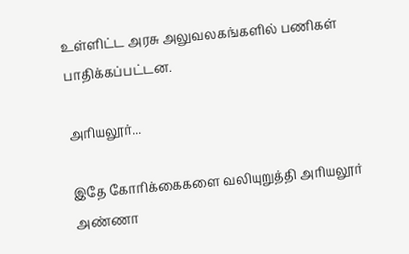உள்ளிட்ட அரசு அலுவலகங்களில் பணிகள் பாதிக்கப்பட்டன.

அரியலூர்...

இதே கோரிக்கைகளை வலியுறுத்தி அரியலூர் அண்ணா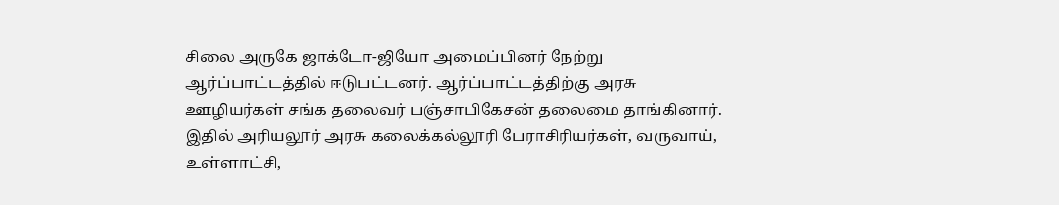சிலை அருகே ஜாக்டோ-ஜியோ அமைப்பினர் நேற்று ஆர்ப்பாட்டத்தில் ஈடுபட்டனர். ஆர்ப்பாட்டத்திற்கு அரசு ஊழியர்கள் சங்க தலைவர் பஞ்சாபிகேசன் தலைமை தாங்கினார். இதில் அரியலூர் அரசு கலைக்கல்லூரி பேராசிரியர்கள், வருவாய், உள்ளாட்சி,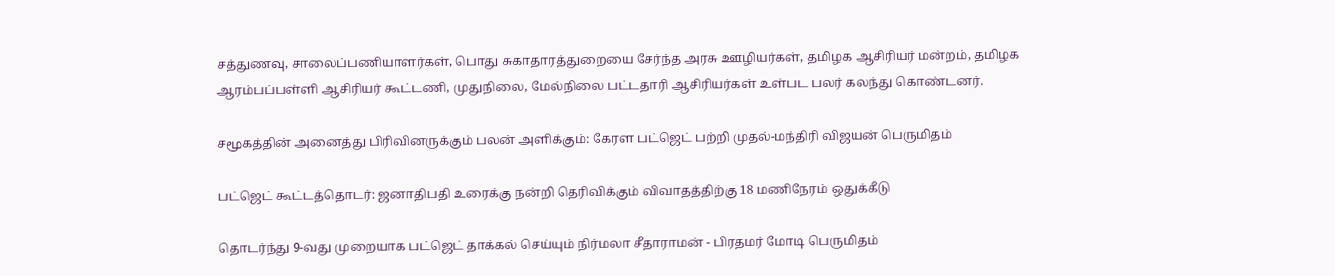சத்துணவு, சாலைப்பணியாளர்கள், பொது சுகாதாரத்துறையை சேர்ந்த அரசு ஊழியர்கள், தமிழக ஆசிரியர் மன்றம், தமிழக ஆரம்பப்பள்ளி ஆசிரியர் கூட்டணி, முதுநிலை, மேல்நிலை பட்டதாரி ஆசிரியர்கள் உள்பட பலர் கலந்து கொண்டனர்.

சமூகத்தின் அனைத்து பிரிவினருக்கும் பலன் அளிக்கும்: கேரள பட்ஜெட் பற்றி முதல்-மந்திரி விஜயன் பெருமிதம்

பட்ஜெட் கூட்டத்தொடர்: ஜனாதிபதி உரைக்கு நன்றி தெரிவிக்கும் விவாதத்திற்கு 18 மணிநேரம் ஒதுக்கீடு

தொடர்ந்து 9-வது முறையாக பட்ஜெட் தாக்கல் செய்யும் நிர்மலா சீதாராமன் - பிரதமர் மோடி பெருமிதம்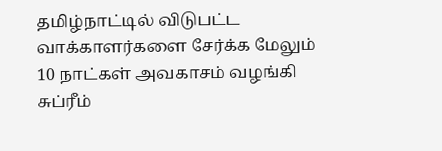தமிழ்நாட்டில் விடுபட்ட வாக்காளர்களை சேர்க்க மேலும் 10 நாட்கள் அவகாசம் வழங்கி சுப்ரீம்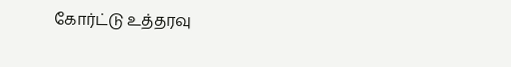கோர்ட்டு உத்தரவு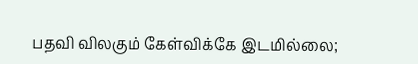பதவி விலகும் கேள்விக்கே இடமில்லை;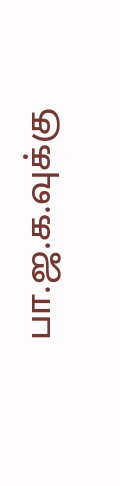பா.ஜ.க.வுக்கு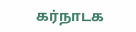கர்நாடக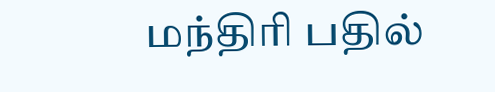மந்திரி பதில்